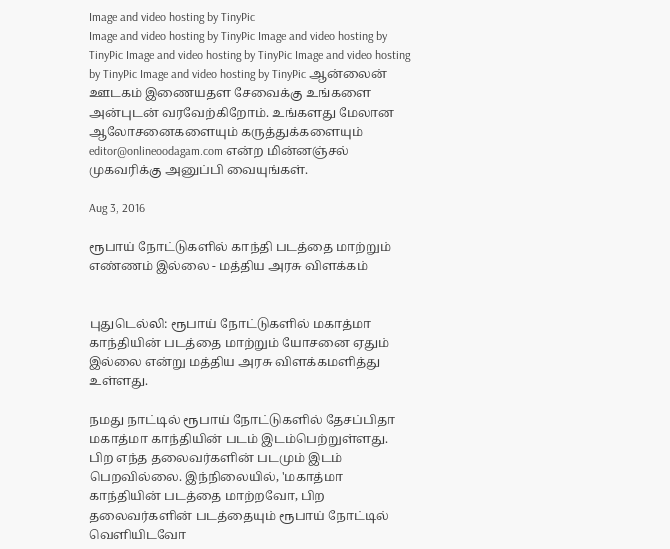Image and video hosting by TinyPic
Image and video hosting by TinyPic Image and video hosting by TinyPic Image and video hosting by TinyPic Image and video hosting by TinyPic Image and video hosting by TinyPic ஆன்லைன் ஊடகம் இணையதள சேவைக்கு உங்களை அன்புடன் வரவேற்கிறோம். உங்களது மேலான ஆலோசனைகளையும் கருத்துக்களையும் editor@onlineoodagam.com என்ற மின்னஞ்சல் முகவரிக்கு அனுப்பி வையுங்கள்.

Aug 3, 2016

ரூபாய் நோட்டுகளில் காந்தி படத்தை மாற்றும் எண்ணம் இல்லை - மத்திய அரசு விளக்கம்


புதுடெல்லி: ரூபாய் நோட்டுகளில் மகாத்மா காந்தியின் படத்தை மாற்றும் யோசனை ஏதும் இல்லை என்று மத்திய அரசு விளக்கமளித்து உள்ளது.

நமது நாட்டில் ரூபாய் நோட்டுகளில் தேசப்பிதா மகாத்மா காந்தியின் படம் இடம்பெற்றுள்ளது. பிற எந்த தலைவர்களின் படமும் இடம் பெறவில்லை. இந்நிலையில், 'மகாத்மா காந்தியின் படத்தை மாற்றவோ, பிற தலைவர்களின் படத்தையும் ரூபாய் நோட்டில் வெளியிடவோ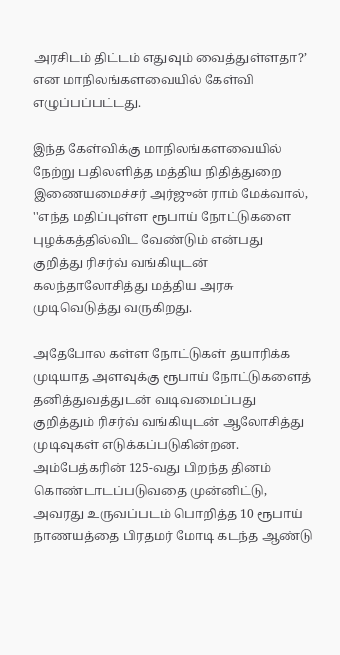அரசிடம் திட்டம் எதுவும் வைத்துள்ளதா?’ என மாநிலங்களவையில் கேள்வி எழுப்பப்பட்டது.

இந்த கேள்விக்கு மாநிலங்களவையில் நேற்று பதிலளித்த மத்திய நிதித்துறை இணையமைச்சர் அர்ஜுன் ராம் மேக்வால், ''எந்த மதிப்புள்ள ரூபாய் நோட்டுகளை புழக்கத்தில்விட வேண்டும் என்பது குறித்து ரிசர்வ் வங்கியுடன் கலந்தாலோசித்து மத்திய அரசு முடிவெடுத்து வருகிறது.

அதேபோல கள்ள நோட்டுகள் தயாரிக்க முடியாத அளவுக்கு ரூபாய் நோட்டுகளைத் தனித்துவத்துடன் வடிவமைப்பது குறித்தும் ரிசர்வ் வங்கியுடன் ஆலோசித்து முடிவுகள் எடுக்கப்படுகின்றன. அம்பேத்கரின் 125-வது பிறந்த தினம் கொண்டாடப்படுவதை முன்னிட்டு, அவரது உருவப்படம் பொறித்த 10 ரூபாய் நாணயத்தை பிரதமர் மோடி கடந்த ஆண்டு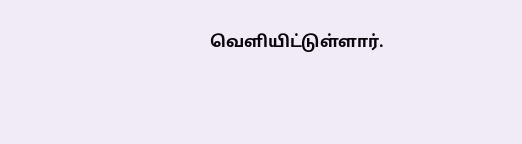வெளியிட்டுள்ளார்.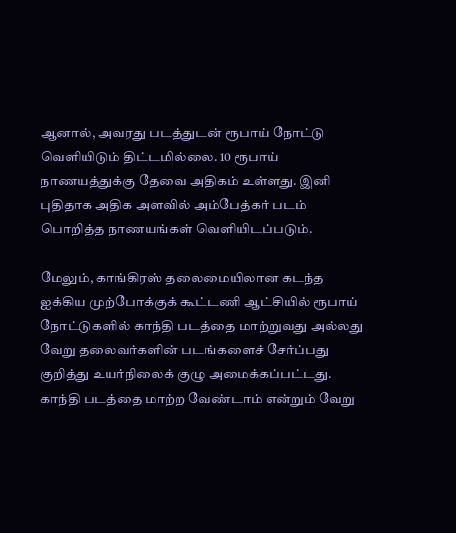ஆனால், அவரது படத்துடன் ரூபாய் நோட்டு வெளியிடும் திட்டமில்லை. 10 ரூபாய் நாணயத்துக்கு தேவை அதிகம் உள்ளது. இனி புதிதாக அதிக அளவில் அம்பேத்கர் படம் பொறித்த நாணயங்கள் வெளியிடப்படும்.

மேலும், காங்கிரஸ் தலைமையிலான கடந்த ஐக்கிய முற்போக்குக் கூட்டணி ஆட்சியில் ரூபாய் நோட்டுகளில் காந்தி படத்தை மாற்றுவது அல்லது வேறு தலைவர்களின் படங்களைச் சேர்ப்பது குறித்து உயர்நிலைக் குழு அமைக்கப்பட்டது. காந்தி படத்தை மாற்ற வேண்டாம் என்றும் வேறு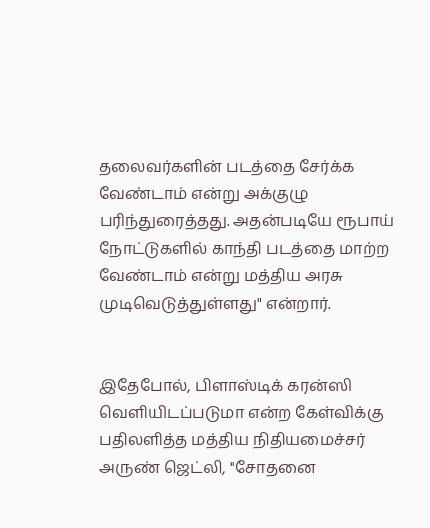தலைவர்களின் படத்தை சேர்க்க வேண்டாம் என்று அக்குழு பரிந்துரைத்தது. அதன்படியே ரூபாய் நோட்டுகளில் காந்தி படத்தை மாற்ற வேண்டாம் என்று மத்திய அரசு முடிவெடுத்துள்ளது" என்றார்.


இதேபோல், பிளாஸ்டிக் கரன்ஸி வெளியிடப்படுமா என்ற கேள்விக்கு பதிலளித்த மத்திய நிதியமைச்சர் அருண் ஜெட்லி, ''சோதனை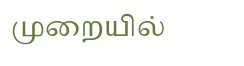முறையில்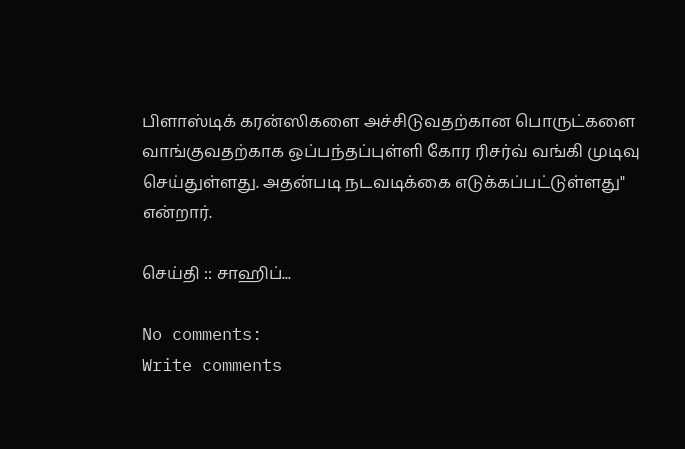பிளாஸ்டிக் கரன்ஸிகளை அச்சிடுவதற்கான பொருட்களை வாங்குவதற்காக ஒப்பந்தப்புள்ளி கோர ரிசர்வ் வங்கி முடிவு செய்துள்ளது. அதன்படி நடவடிக்கை எடுக்கப்பட்டுள்ளது" என்றார்.

செய்தி :: சாஹிப்...

No comments:
Write comments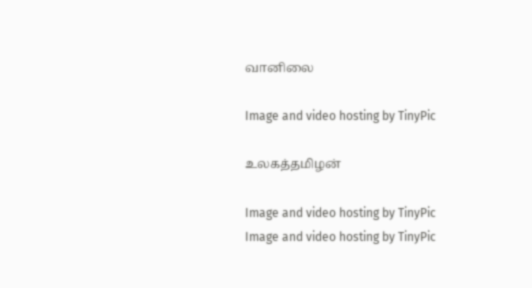வானிலை

Image and video hosting by TinyPic

உலகத்தமிழன்

Image and video hosting by TinyPic
Image and video hosting by TinyPic